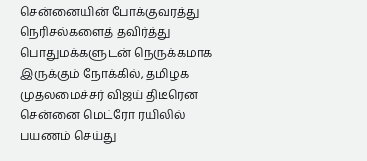சென்னையின் போக்குவரத்து நெரிசல்களைத் தவிர்த்து பொதுமக்களுடன் நெருக்கமாக இருக்கும் நோக்கில், தமிழக முதலமைச்சர் விஜய் திடீரென சென்னை மெட்ரோ ரயிலில் பயணம் செய்து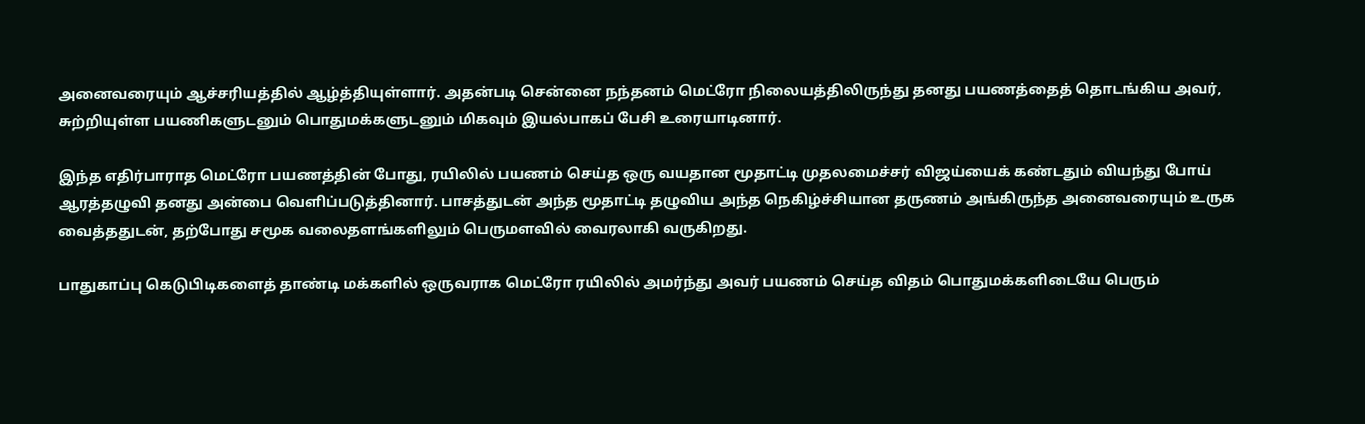அனைவரையும் ஆச்சரியத்தில் ஆழ்த்தியுள்ளார். அதன்படி சென்னை நந்தனம் மெட்ரோ நிலையத்திலிருந்து தனது பயணத்தைத் தொடங்கிய அவர், சுற்றியுள்ள பயணிகளுடனும் பொதுமக்களுடனும் மிகவும் இயல்பாகப் பேசி உரையாடினார்.

இந்த எதிர்பாராத மெட்ரோ பயணத்தின் போது, ரயிலில் பயணம் செய்த ஒரு வயதான மூதாட்டி முதலமைச்சர் விஜய்யைக் கண்டதும் வியந்து போய் ஆரத்தழுவி தனது அன்பை வெளிப்படுத்தினார். பாசத்துடன் அந்த மூதாட்டி தழுவிய அந்த நெகிழ்ச்சியான தருணம் அங்கிருந்த அனைவரையும் உருக வைத்ததுடன், தற்போது சமூக வலைதளங்களிலும் பெருமளவில் வைரலாகி வருகிறது.

பாதுகாப்பு கெடுபிடிகளைத் தாண்டி மக்களில் ஒருவராக மெட்ரோ ரயிலில் அமர்ந்து அவர் பயணம் செய்த விதம் பொதுமக்களிடையே பெரும்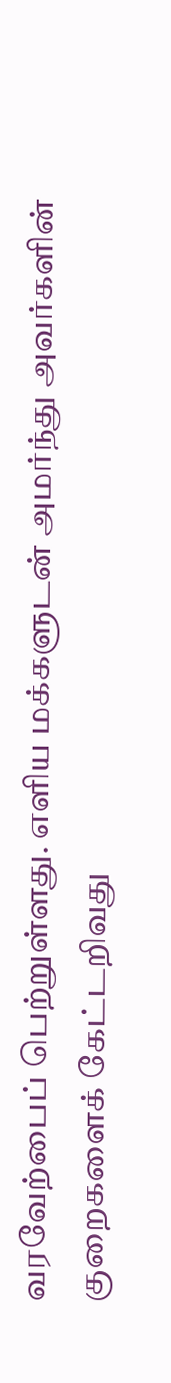வரவேற்பைப் பெற்றுள்ளது. எளிய மக்களுடன் அமர்ந்து அவர்களின் குறைகளைக் கேட்டறிவது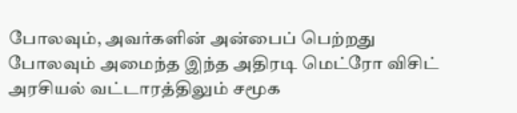போலவும், அவர்களின் அன்பைப் பெற்றது போலவும் அமைந்த இந்த அதிரடி மெட்ரோ விசிட் அரசியல் வட்டாரத்திலும் சமூக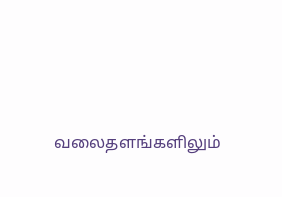வலைதளங்களிலும்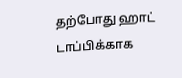தற்போது ஹாட் டாப்பிக்காக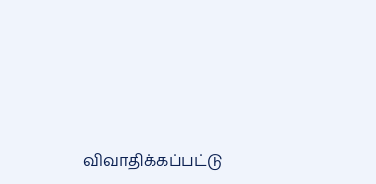விவாதிக்கப்பட்டு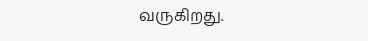வருகிறது.